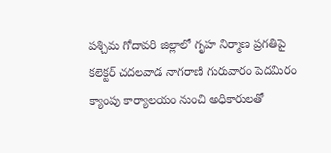పశ్చిమ గోదావరి జిల్లాలో గృహ నిర్మాణ ప్రగతిపై కలెక్టర్ చదలవాడ నాగరాణి గురువారం పెదమిరం క్యాంపు కార్యాలయం నుంచి అధికారులతో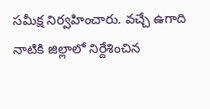సమీక్ష నిర్వహించారు. వచ్చే ఉగాది నాటికి జిల్లాలో నిర్దేశించిన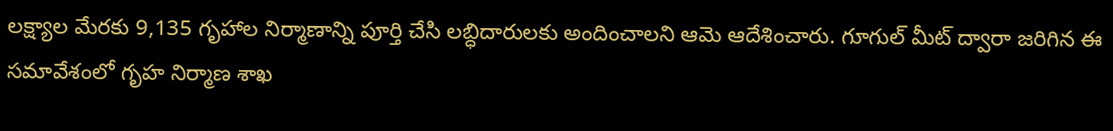లక్ష్యాల మేరకు 9,135 గృహాల నిర్మాణాన్ని పూర్తి చేసి లబ్ధిదారులకు అందించాలని ఆమె ఆదేశించారు. గూగుల్ మీట్ ద్వారా జరిగిన ఈ సమావేశంలో గృహ నిర్మాణ శాఖ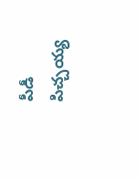పీడీ పిచ్చయ్య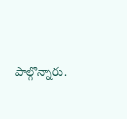పాల్గొన్నారు.